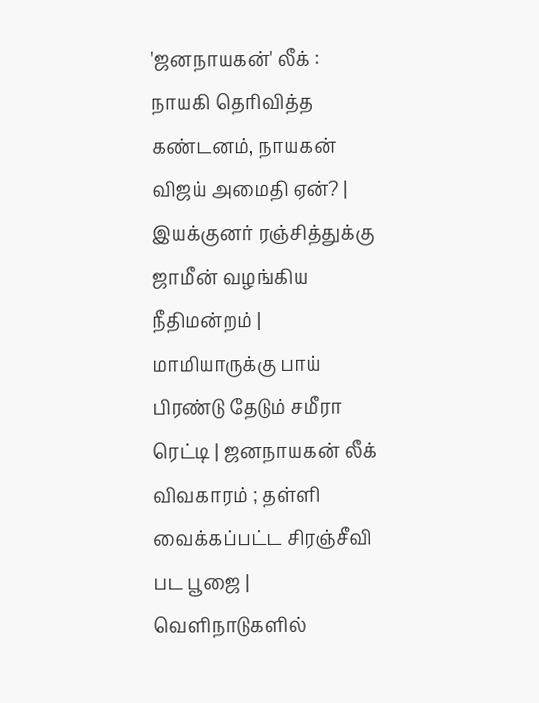'ஜனநாயகன்' லீக் : நாயகி தெரிவித்த கண்டனம், நாயகன் விஜய் அமைதி ஏன்? | இயக்குனர் ரஞ்சித்துக்கு ஜாமீன் வழங்கிய நீதிமன்றம் | மாமியாருக்கு பாய் பிரண்டு தேடும் சமீரா ரெட்டி | ஜனநாயகன் லீக் விவகாரம் ; தள்ளி வைக்கப்பட்ட சிரஞ்சீவி பட பூஜை | வெளிநாடுகளில்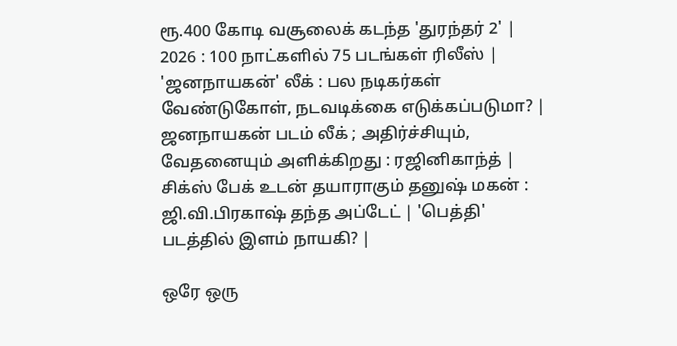ரூ.400 கோடி வசூலைக் கடந்த 'துரந்தர் 2' | 2026 : 100 நாட்களில் 75 படங்கள் ரிலீஸ் | 'ஜனநாயகன்' லீக் : பல நடிகர்கள் வேண்டுகோள், நடவடிக்கை எடுக்கப்படுமா? | ஜனநாயகன் படம் லீக் ; அதிர்ச்சியும், வேதனையும் அளிக்கிறது : ரஜினிகாந்த் | சிக்ஸ் பேக் உடன் தயாராகும் தனுஷ் மகன் : ஜி.வி.பிரகாஷ் தந்த அப்டேட் | 'பெத்தி' படத்தில் இளம் நாயகி? |

ஒரே ஒரு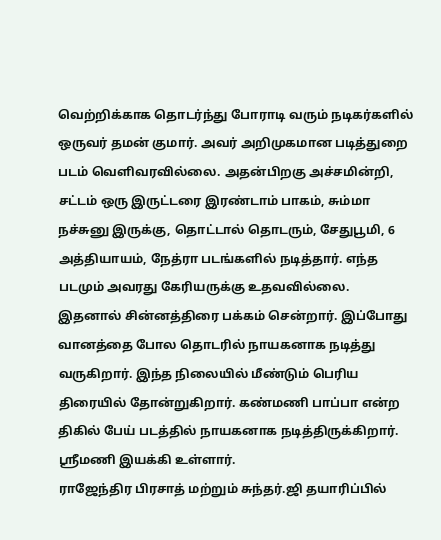வெற்றிக்காக தொடர்ந்து போராடி வரும் நடிகர்களில் ஒருவர் தமன் குமார். அவர் அறிமுகமான படித்துறை படம் வெளிவரவில்லை. அதன்பிறகு அச்சமின்றி, சட்டம் ஒரு இருட்டரை இரண்டாம் பாகம், சும்மா நச்சுனு இருக்கு, தொட்டால் தொடரும், சேதுபூமி, 6 அத்தியாயம், நேத்ரா படங்களில் நடித்தார். எந்த படமும் அவரது கேரியருக்கு உதவவில்லை.
இதனால் சின்னத்திரை பக்கம் சென்றார். இப்போது வானத்தை போல தொடரில் நாயகனாக நடித்து வருகிறார். இந்த நிலையில் மீண்டும் பெரிய திரையில் தோன்றுகிறார். கண்மணி பாப்பா என்ற திகில் பேய் படத்தில் நாயகனாக நடித்திருக்கிறார். ஸ்ரீமணி இயக்கி உள்ளார்.
ராஜேந்திர பிரசாத் மற்றும் சுந்தர்.ஜி தயாரிப்பில்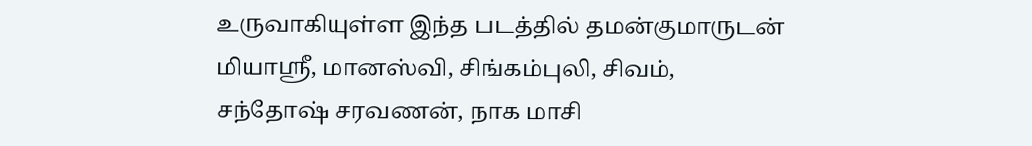உருவாகியுள்ள இந்த படத்தில் தமன்குமாருடன் மியாஸ்ரீ, மானஸ்வி, சிங்கம்புலி, சிவம், சந்தோஷ் சரவணன், நாக மாசி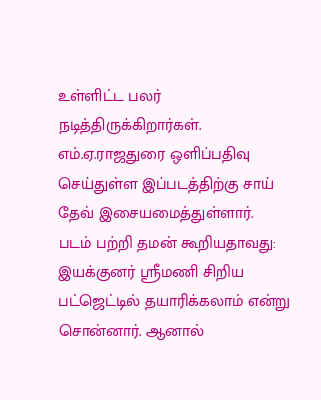உள்ளிட்ட பலர் நடித்திருக்கிறார்கள். எம்.ஏ.ராஜதுரை ஒளிப்பதிவு செய்துள்ள இப்படத்திற்கு சாய் தேவ் இசையமைத்துள்ளார்.
படம் பற்றி தமன் கூறியதாவது: இயக்குனர் ஸ்ரீமணி சிறிய பட்ஜெட்டில் தயாரிக்கலாம் என்று சொன்னார். ஆனால்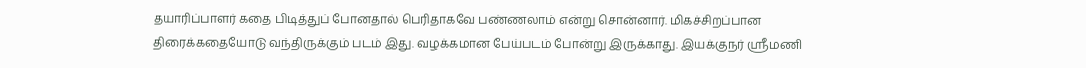தயாரிப்பாளர் கதை பிடித்துப் போனதால் பெரிதாகவே பண்ணலாம் என்று சொன்னார். மிகச்சிறப்பான திரைக்கதையோடு வந்திருக்கும் படம் இது. வழக்கமான பேய்படம் போன்று இருக்காது. இயக்குநர் ஸ்ரீமணி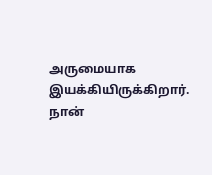அருமையாக இயக்கியிருக்கிறார். நான்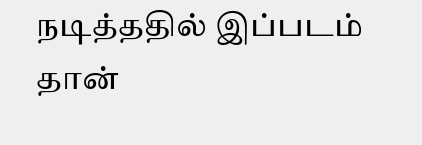நடித்ததில் இப்படம் தான்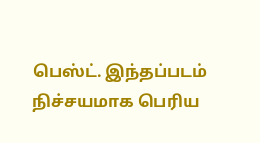பெஸ்ட். இந்தப்படம் நிச்சயமாக பெரிய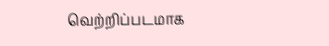வெற்றிப்படமாக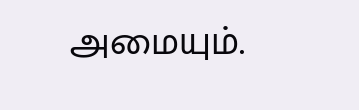அமையும்.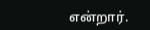என்றார்.